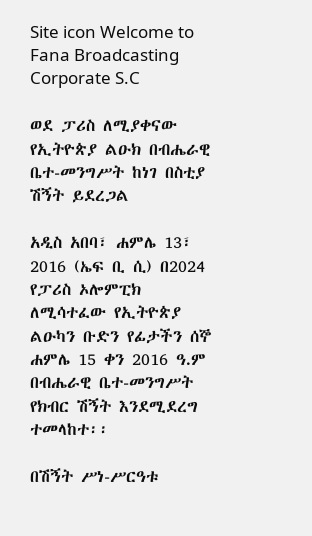Site icon Welcome to Fana Broadcasting Corporate S.C

ወደ ፓሪስ ለሚያቀናው የኢትዮጵያ ልዑክ በብሔራዊ ቤተ-መንግሥት ከነገ በስቲያ ሽኝት ይደረጋል

አዲስ አበባ፣ ሐምሌ 13፣ 2016 (ኤፍ ቢ ሲ) በ2024 የፓሪስ ኦሎምፒክ ለሚሳተፈው የኢትዮጵያ ልዑካን ቡድን የፊታችን ሰኞ ሐምሌ 15 ቀን 2016 ዓ.ም በብሔራዊ ቤተ-መንግሥት የክብር ሽኝት እንደሚደረግ ተመላከተ፡፡

በሽኝት ሥነ-ሥርዓቱ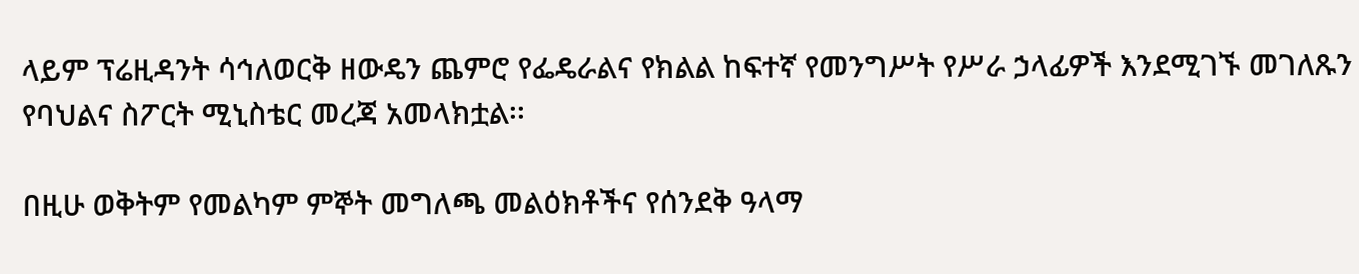ላይም ፕሬዚዳንት ሳኅለወርቅ ዘውዴን ጨምሮ የፌዴራልና የክልል ከፍተኛ የመንግሥት የሥራ ኃላፊዎች እንደሚገኙ መገለጹን የባህልና ስፖርት ሚኒስቴር መረጃ አመላክቷል፡፡

በዚሁ ወቅትም የመልካም ምኞት መግለጫ መልዕክቶችና የሰንደቅ ዓላማ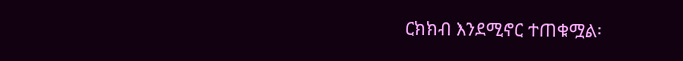ርክክብ እንደሚኖር ተጠቁሟል፡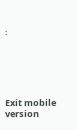፡





Exit mobile version